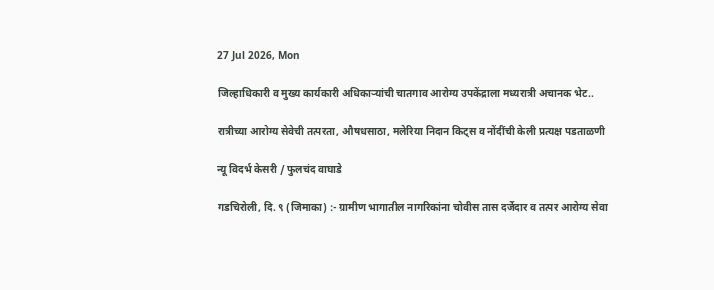27 Jul 2026, Mon

जिल्हाधिकारी व मुख्य कार्यकारी अधिकाऱ्यांची चातगाव आरोग्य उपकेंद्राला मध्यरात्री अचानक भेट..

रात्रीच्या आरोग्य सेवेची तत्परता, औषधसाठा, मलेरिया निदान किट्स व नोंदींची केली प्रत्यक्ष पडताळणी

न्यू विदर्भ केसरी / फुलचंद वाघाडे

गडचिरोली, दि. ९ (जिमाका) :- ग्रामीण भागातील नागरिकांना चोवीस तास दर्जेदार व तत्पर आरोग्य सेवा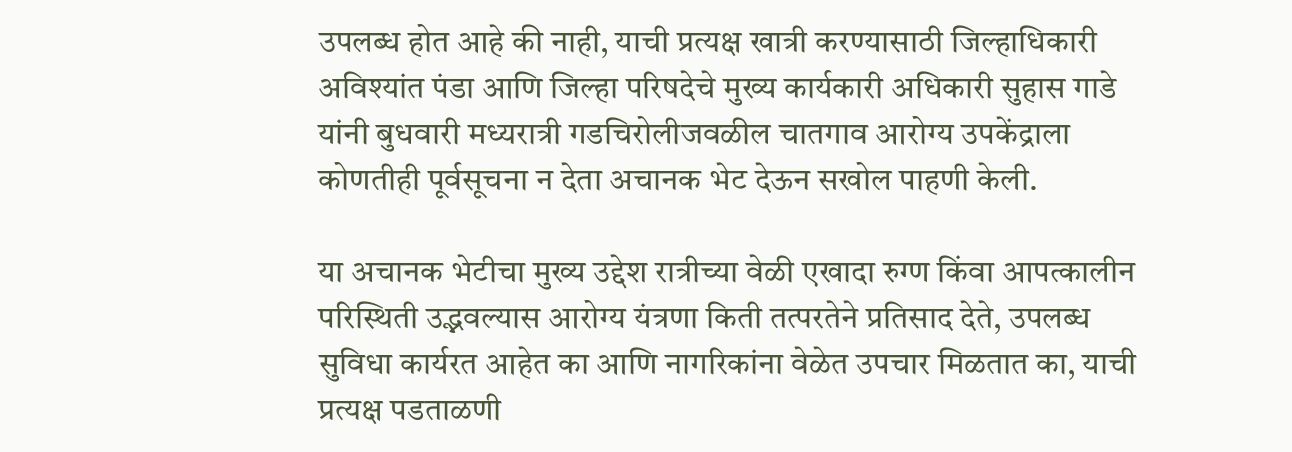उपलब्ध होत आहे की नाही, याची प्रत्यक्ष खात्री करण्यासाठी जिल्हाधिकारी अविश्यांत पंडा आणि जिल्हा परिषदेचे मुख्य कार्यकारी अधिकारी सुहास गाडे यांनी बुधवारी मध्यरात्री गडचिरोलीजवळील चातगाव आरोग्य उपकेंद्राला कोणतीही पूर्वसूचना न देता अचानक भेट देऊन सखोल पाहणी केली.

या अचानक भेटीचा मुख्य उद्देश रात्रीच्या वेळी एखादा रुग्ण किंवा आपत्कालीन परिस्थिती उद्भवल्यास आरोग्य यंत्रणा किती तत्परतेने प्रतिसाद देते, उपलब्ध सुविधा कार्यरत आहेत का आणि नागरिकांना वेळेत उपचार मिळतात का, याची प्रत्यक्ष पडताळणी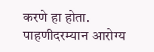करणे हा होता. पाहणीदरम्यान आरोग्य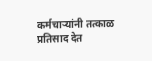कर्मचाऱ्यांनी तत्काळ प्रतिसाद देत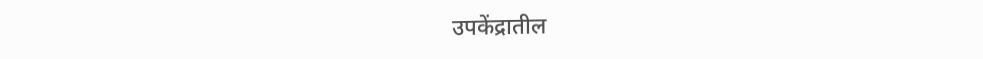उपकेंद्रातील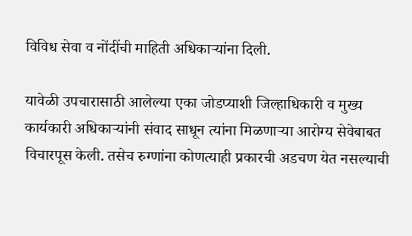विविध सेवा व नोंदींची माहिती अधिकाऱ्यांना दिली.

यावेळी उपचारासाठी आलेल्या एका जोडप्याशी जिल्हाधिकारी व मुख्य कार्यकारी अधिकाऱ्यांनी संवाद साधून त्यांना मिळणाऱ्या आरोग्य सेवेबाबत विचारपूस केली. तसेच रुग्णांना कोणत्याही प्रकारची अडचण येत नसल्याची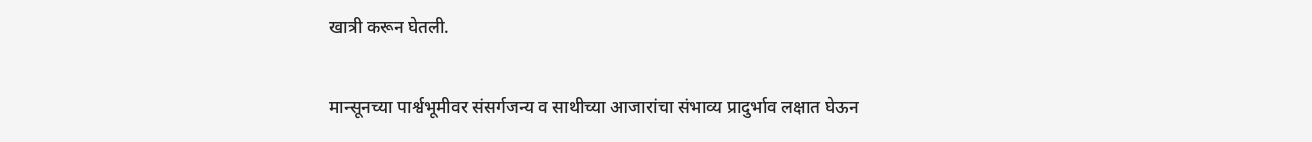खात्री करून घेतली.

मान्सूनच्या पार्श्वभूमीवर संसर्गजन्य व साथीच्या आजारांचा संभाव्य प्रादुर्भाव लक्षात घेऊन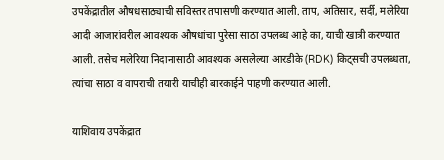उपकेंद्रातील औषधसाठ्याची सविस्तर तपासणी करण्यात आली. ताप, अतिसार, सर्दी, मलेरिया आदी आजारांवरील आवश्यक औषधांचा पुरेसा साठा उपलब्ध आहे का, याची खात्री करण्यात आली. तसेच मलेरिया निदानासाठी आवश्यक असलेल्या आरडीके (RDK) किट्सची उपलब्धता, त्यांचा साठा व वापराची तयारी याचीही बारकाईने पाहणी करण्यात आली.

याशिवाय उपकेंद्रात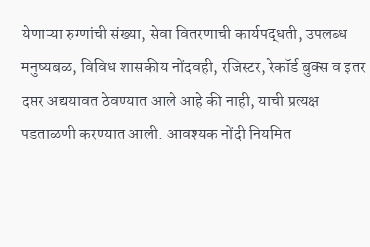येणाऱ्या रुग्णांची संख्या, सेवा वितरणाची कार्यपद्धती, उपलब्ध मनुष्यबळ, विविध शासकीय नोंदवही, रजिस्टर, रेकॉर्ड बुक्स व इतर दप्तर अद्ययावत ठेवण्यात आले आहे की नाही, याची प्रत्यक्ष पडताळणी करण्यात आली. आवश्यक नोंदी नियमित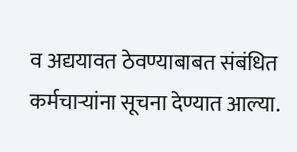व अद्ययावत ठेवण्याबाबत संबंधित कर्मचाऱ्यांना सूचना देण्यात आल्या.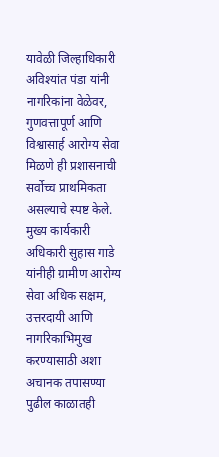यावेळी जिल्हाधिकारी अविश्यांत पंडा यांनी नागरिकांना वेळेवर, गुणवत्तापूर्ण आणि विश्वासार्ह आरोग्य सेवा मिळणे ही प्रशासनाची सर्वोच्च प्राथमिकता असल्याचे स्पष्ट केले. मुख्य कार्यकारी अधिकारी सुहास गाडे यांनीही ग्रामीण आरोग्य सेवा अधिक सक्षम, उत्तरदायी आणि नागरिकाभिमुख करण्यासाठी अशा अचानक तपासण्या पुढील काळातही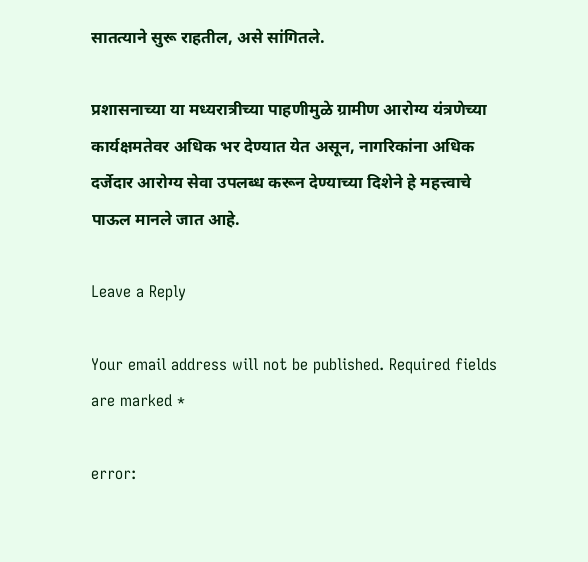सातत्याने सुरू राहतील, असे सांगितले.

प्रशासनाच्या या मध्यरात्रीच्या पाहणीमुळे ग्रामीण आरोग्य यंत्रणेच्या कार्यक्षमतेवर अधिक भर देण्यात येत असून, नागरिकांना अधिक दर्जेदार आरोग्य सेवा उपलब्ध करून देण्याच्या दिशेने हे महत्त्वाचे पाऊल मानले जात आहे.

Leave a Reply

Your email address will not be published. Required fields are marked *

error: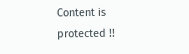Content is protected !!